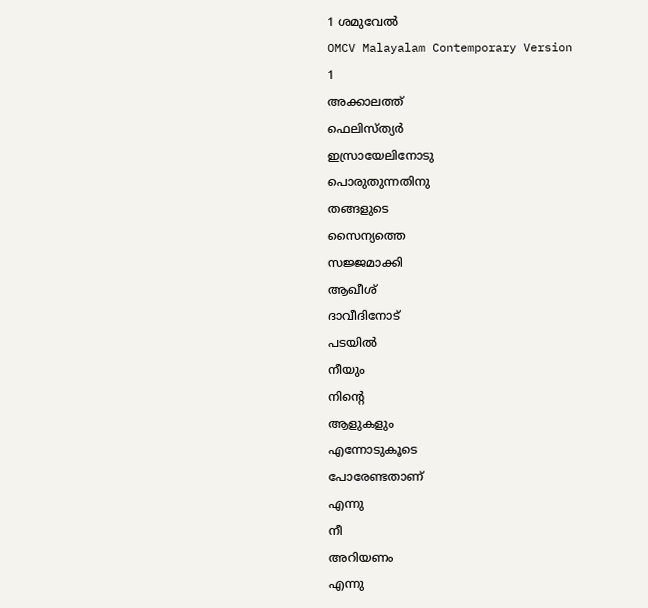1 ശമുവേൽ
OMCV Malayalam Contemporary Version
1
അക്കാലത്ത്
ഫെലിസ്ത്യർ
ഇസ്രായേലിനോടു
പൊരുതുന്നതിനു
തങ്ങളുടെ
സൈന്യത്തെ
സജ്ജമാക്കി
ആഖീശ്
ദാവീദിനോട്
പടയിൽ
നീയും
നിന്റെ
ആളുകളും
എന്നോടുകൂടെ
പോരേണ്ടതാണ്
എന്നു
നീ
അറിയണം
എന്നു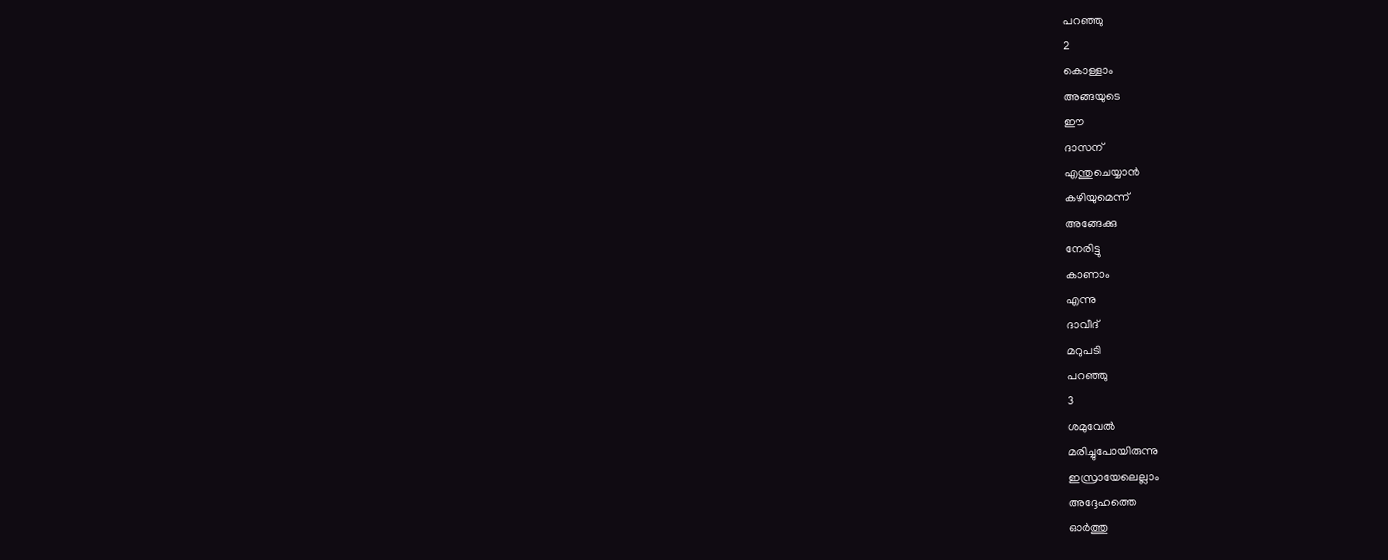പറഞ്ഞു
2
കൊള്ളാം
അങ്ങയുടെ
ഈ
ദാസന്
എന്തുചെയ്യാൻ
കഴിയുമെന്ന്
അങ്ങേക്കു
നേരിട്ടു
കാണാം
എന്നു
ദാവീദ്
മറുപടി
പറഞ്ഞു
3
ശമുവേൽ
മരിച്ചുപോയിരുന്നു
ഇസ്രായേലെല്ലാം
അദ്ദേഹത്തെ
ഓർത്തു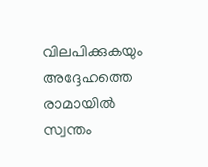വിലപിക്കുകയും
അദ്ദേഹത്തെ
രാമായിൽ
സ്വന്തം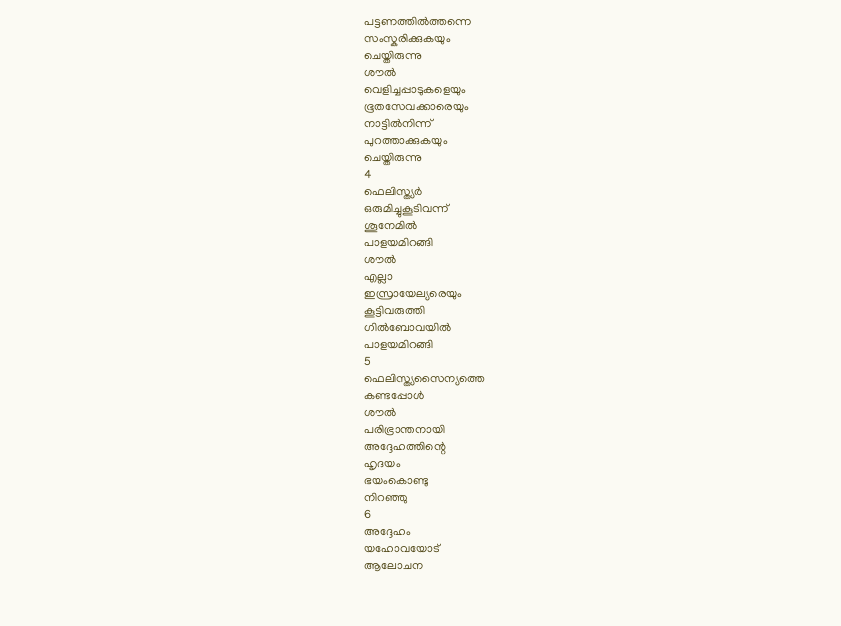പട്ടണത്തിൽത്തന്നെ
സംസ്കരിക്കുകയും
ചെയ്തിരുന്നു
ശൗൽ
വെളിച്ചപ്പാടുകളെയും
ഭൂതസേവക്കാരെയും
നാട്ടിൽനിന്ന്
പുറത്താക്കുകയും
ചെയ്തിരുന്നു
4
ഫെലിസ്ത്യർ
ഒരുമിച്ചുകൂടിവന്ന്
ശൂനേമിൽ
പാളയമിറങ്ങി
ശൗൽ
എല്ലാ
ഇസ്രായേല്യരെയും
കൂട്ടിവരുത്തി
ഗിൽബോവയിൽ
പാളയമിറങ്ങി
5
ഫെലിസ്ത്യസൈന്യത്തെ
കണ്ടപ്പോൾ
ശൗൽ
പരിഭ്രാന്തനായി
അദ്ദേഹത്തിന്റെ
ഹൃദയം
ഭയംകൊണ്ടു
നിറഞ്ഞു
6
അദ്ദേഹം
യഹോവയോട്
ആലോചന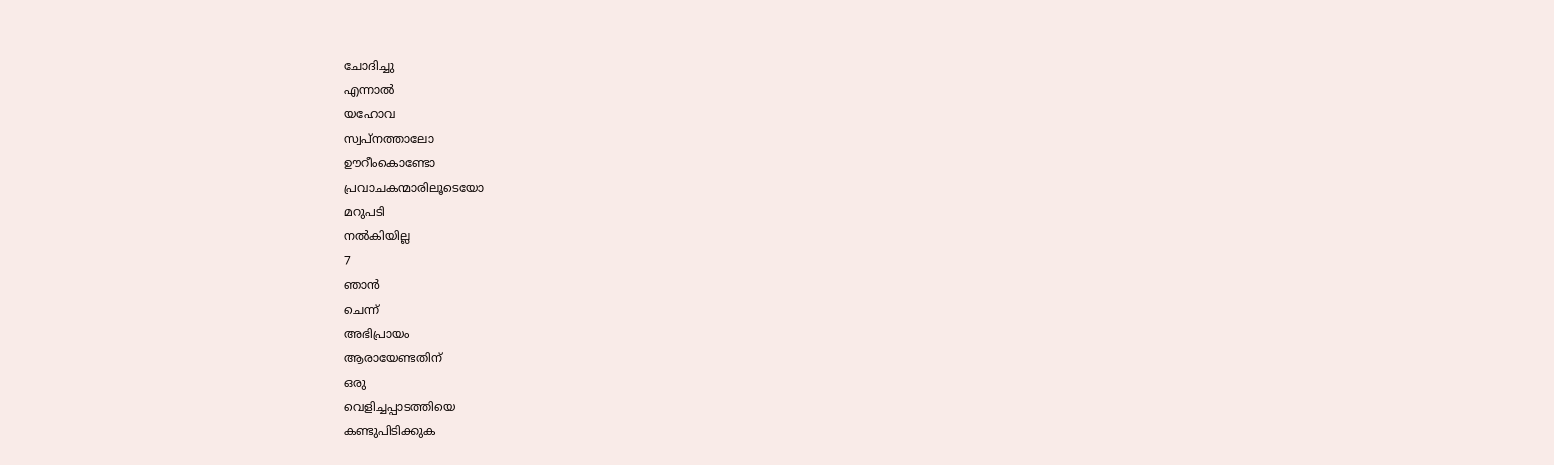ചോദിച്ചു
എന്നാൽ
യഹോവ
സ്വപ്നത്താലോ
ഊറീംകൊണ്ടോ
പ്രവാചകന്മാരിലൂടെയോ
മറുപടി
നൽകിയില്ല
7
ഞാൻ
ചെന്ന്
അഭിപ്രായം
ആരായേണ്ടതിന്
ഒരു
വെളിച്ചപ്പാടത്തിയെ
കണ്ടുപിടിക്കുക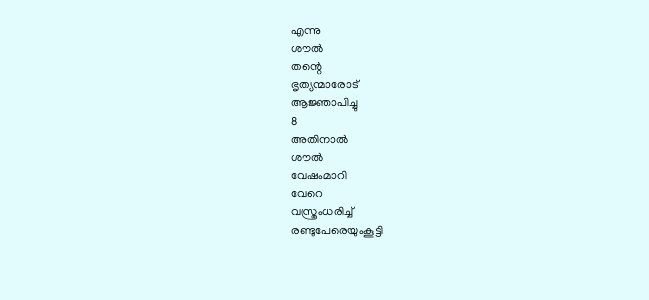എന്നു
ശൗൽ
തന്റെ
ഭൃത്യന്മാരോട്
ആജ്ഞാപിച്ചു
8
അതിനാൽ
ശൗൽ
വേഷംമാറി
വേറെ
വസ്ത്രംധരിച്ച്
രണ്ടുപേരെയുംകൂട്ടി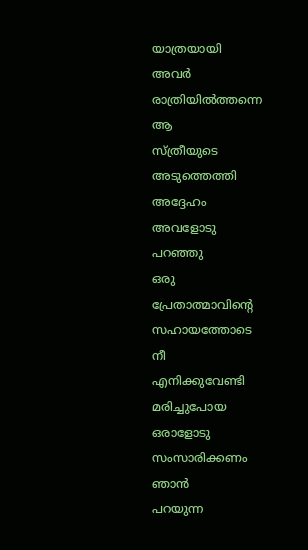യാത്രയായി
അവർ
രാത്രിയിൽത്തന്നെ
ആ
സ്ത്രീയുടെ
അടുത്തെത്തി
അദ്ദേഹം
അവളോടു
പറഞ്ഞു
ഒരു
പ്രേതാത്മാവിന്റെ
സഹായത്തോടെ
നീ
എനിക്കുവേണ്ടി
മരിച്ചുപോയ
ഒരാളോടു
സംസാരിക്കണം
ഞാൻ
പറയുന്ന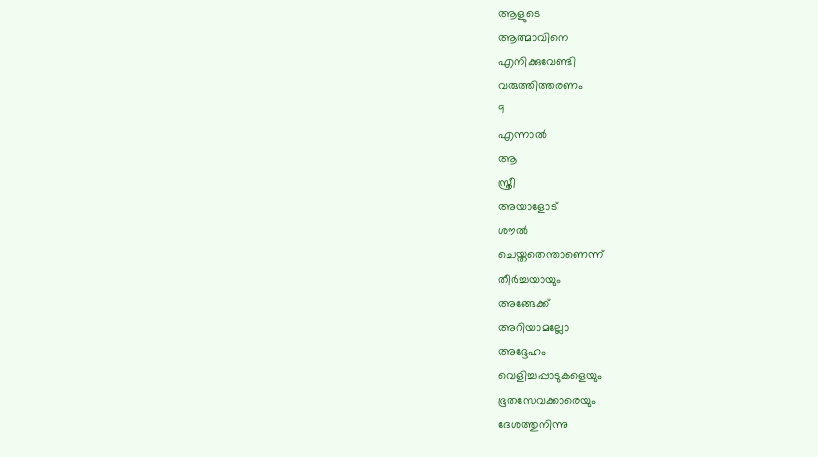ആളുടെ
ആത്മാവിനെ
എനിക്കുവേണ്ടി
വരുത്തിത്തരണം
9
എന്നാൽ
ആ
സ്ത്രീ
അയാളോട്
ശൗൽ
ചെയ്തതെന്താണെന്ന്
തീർച്ചയായും
അങ്ങേക്ക്
അറിയാമല്ലോ
അദ്ദേഹം
വെളിച്ചപ്പാടുകളെയും
ഭൂതസേവക്കാരെയും
ദേശത്തുനിന്നു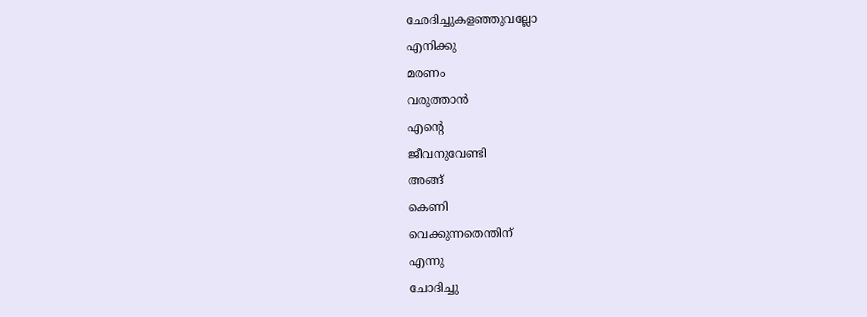ഛേദിച്ചുകളഞ്ഞുവല്ലോ
എനിക്കു
മരണം
വരുത്താൻ
എന്റെ
ജീവനുവേണ്ടി
അങ്ങ്
കെണി
വെക്കുന്നതെന്തിന്
എന്നു
ചോദിച്ചു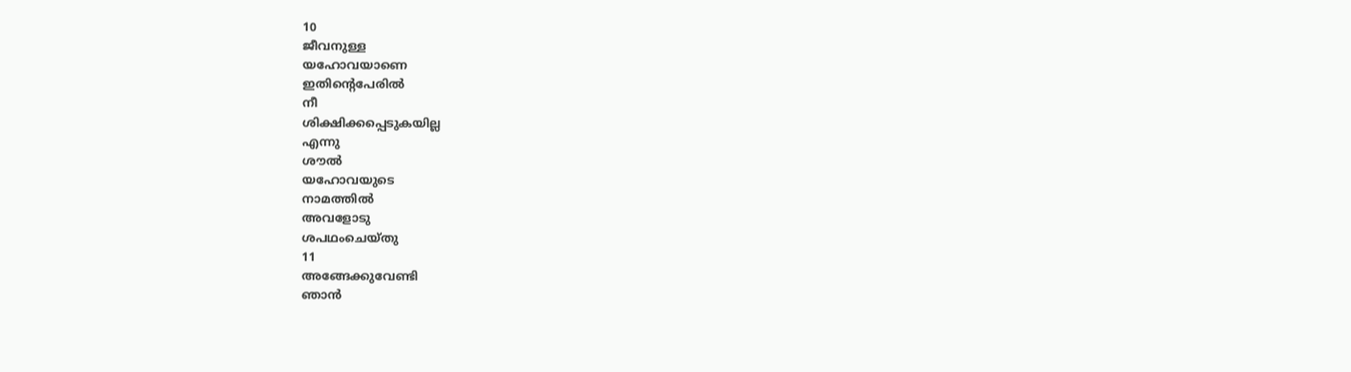10
ജീവനുള്ള
യഹോവയാണെ
ഇതിന്റെപേരിൽ
നീ
ശിക്ഷിക്കപ്പെടുകയില്ല
എന്നു
ശൗൽ
യഹോവയുടെ
നാമത്തിൽ
അവളോടു
ശപഥംചെയ്തു
11
അങ്ങേക്കുവേണ്ടി
ഞാൻ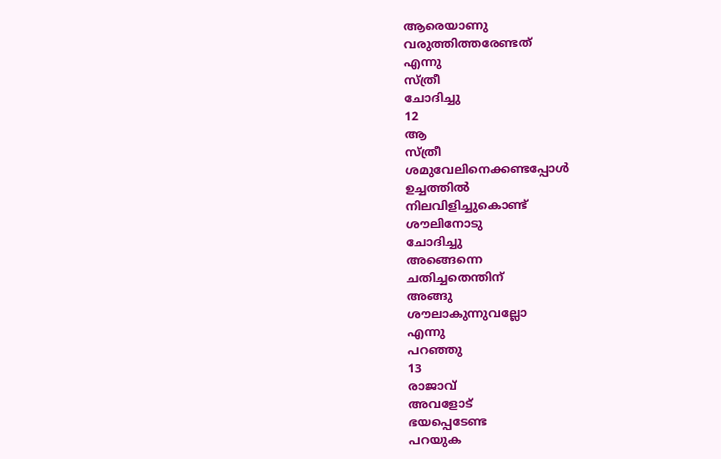ആരെയാണു
വരുത്തിത്തരേണ്ടത്
എന്നു
സ്ത്രീ
ചോദിച്ചു
12
ആ
സ്ത്രീ
ശമുവേലിനെക്കണ്ടപ്പോൾ
ഉച്ചത്തിൽ
നിലവിളിച്ചുകൊണ്ട്
ശൗലിനോടു
ചോദിച്ചു
അങ്ങെന്നെ
ചതിച്ചതെന്തിന്
അങ്ങു
ശൗലാകുന്നുവല്ലോ
എന്നു
പറഞ്ഞു
13
രാജാവ്
അവളോട്
ഭയപ്പെടേണ്ട
പറയുക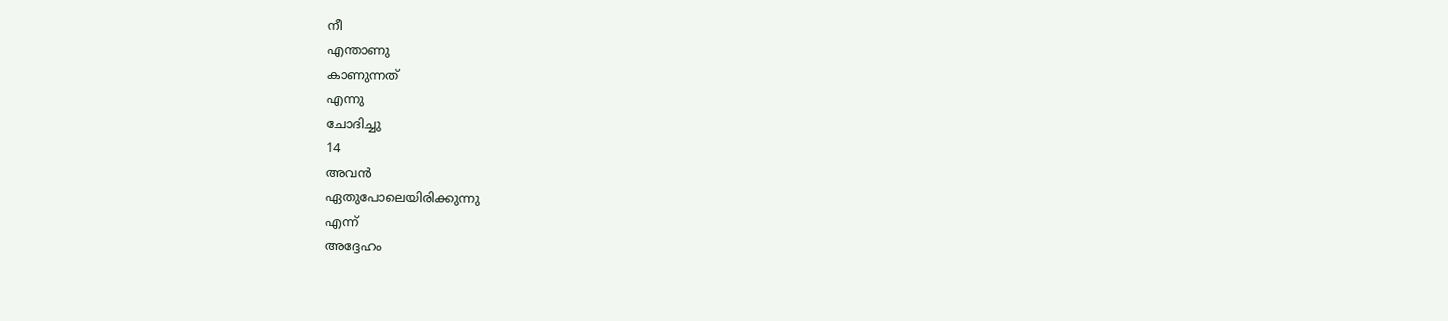നീ
എന്താണു
കാണുന്നത്
എന്നു
ചോദിച്ചു
14
അവൻ
ഏതുപോലെയിരിക്കുന്നു
എന്ന്
അദ്ദേഹം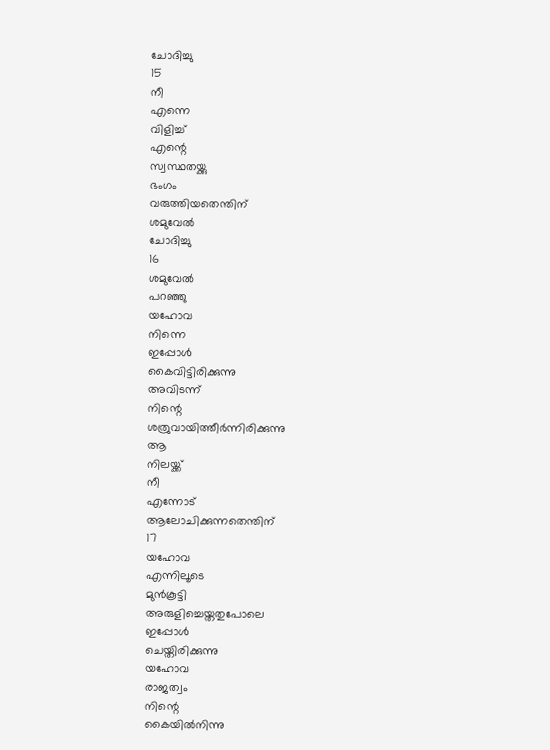ചോദിച്ചു
15
നീ
എന്നെ
വിളിച്ച്
എന്റെ
സ്വസ്ഥതയ്ക്കു
ഭംഗം
വരുത്തിയതെന്തിന്
ശമുവേൽ
ചോദിച്ചു
16
ശമുവേൽ
പറഞ്ഞു
യഹോവ
നിന്നെ
ഇപ്പോൾ
കൈവിട്ടിരിക്കുന്നു
അവിടന്ന്
നിന്റെ
ശത്രുവായിത്തീർന്നിരിക്കുന്നു
ആ
നിലയ്ക്ക്
നീ
എന്നോട്
ആലോചിക്കുന്നതെന്തിന്
17
യഹോവ
എന്നിലൂടെ
മുൻകൂട്ടി
അരുളിച്ചെയ്തതുപോലെ
ഇപ്പോൾ
ചെയ്തിരിക്കുന്നു
യഹോവ
രാജത്വം
നിന്റെ
കൈയിൽനിന്നു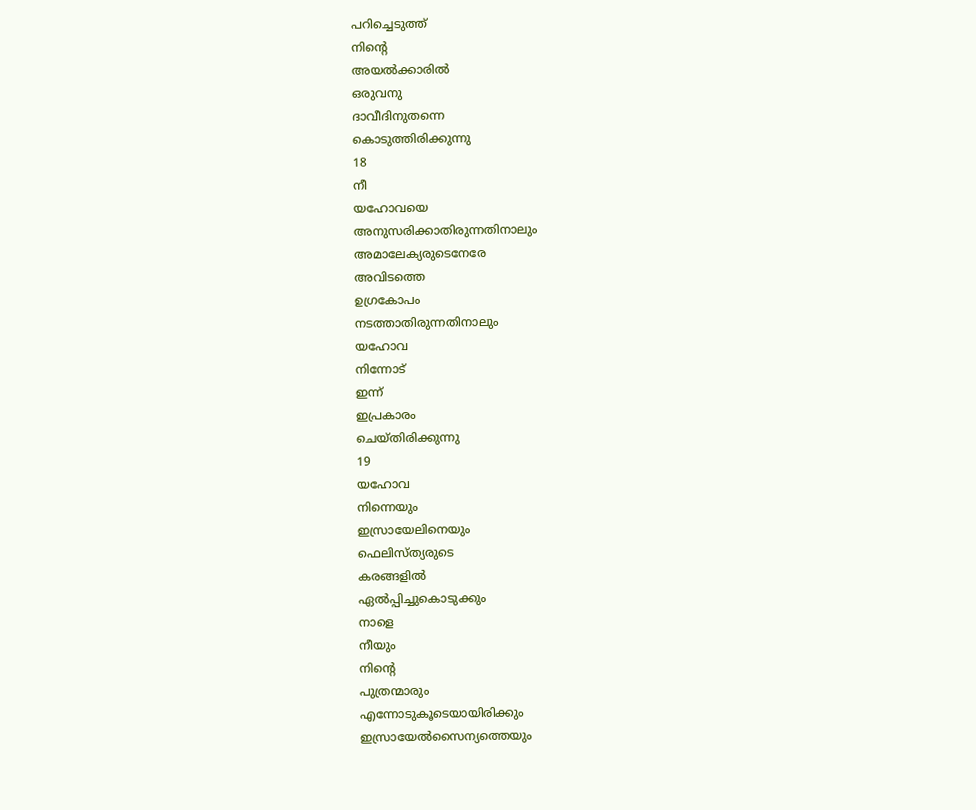പറിച്ചെടുത്ത്
നിന്റെ
അയൽക്കാരിൽ
ഒരുവനു
ദാവീദിനുതന്നെ
കൊടുത്തിരിക്കുന്നു
18
നീ
യഹോവയെ
അനുസരിക്കാതിരുന്നതിനാലും
അമാലേക്യരുടെനേരേ
അവിടത്തെ
ഉഗ്രകോപം
നടത്താതിരുന്നതിനാലും
യഹോവ
നിന്നോട്
ഇന്ന്
ഇപ്രകാരം
ചെയ്തിരിക്കുന്നു
19
യഹോവ
നിന്നെയും
ഇസ്രായേലിനെയും
ഫെലിസ്ത്യരുടെ
കരങ്ങളിൽ
ഏൽപ്പിച്ചുകൊടുക്കും
നാളെ
നീയും
നിന്റെ
പുത്രന്മാരും
എന്നോടുകൂടെയായിരിക്കും
ഇസ്രായേൽസൈന്യത്തെയും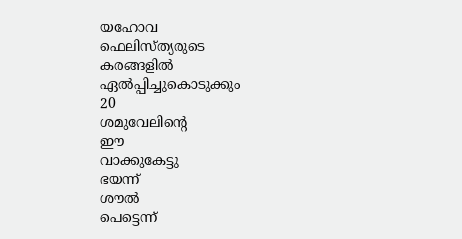യഹോവ
ഫെലിസ്ത്യരുടെ
കരങ്ങളിൽ
ഏൽപ്പിച്ചുകൊടുക്കും
20
ശമുവേലിന്റെ
ഈ
വാക്കുകേട്ടു
ഭയന്ന്
ശൗൽ
പെട്ടെന്ന്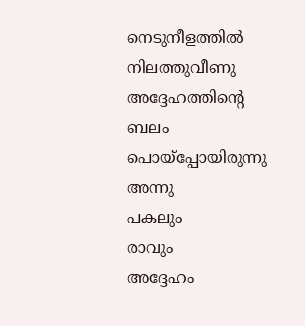നെടുനീളത്തിൽ
നിലത്തുവീണു
അദ്ദേഹത്തിന്റെ
ബലം
പൊയ്പ്പോയിരുന്നു
അന്നു
പകലും
രാവും
അദ്ദേഹം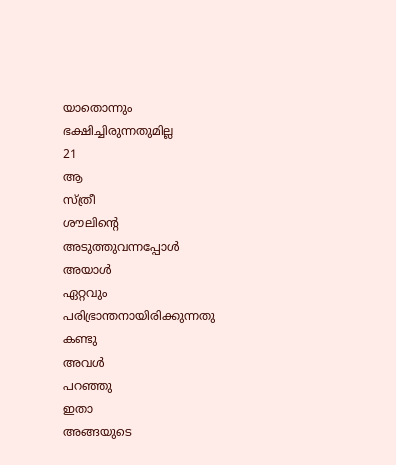യാതൊന്നും
ഭക്ഷിച്ചിരുന്നതുമില്ല
21
ആ
സ്ത്രീ
ശൗലിന്റെ
അടുത്തുവന്നപ്പോൾ
അയാൾ
ഏറ്റവും
പരിഭ്രാന്തനായിരിക്കുന്നതു
കണ്ടു
അവൾ
പറഞ്ഞു
ഇതാ
അങ്ങയുടെ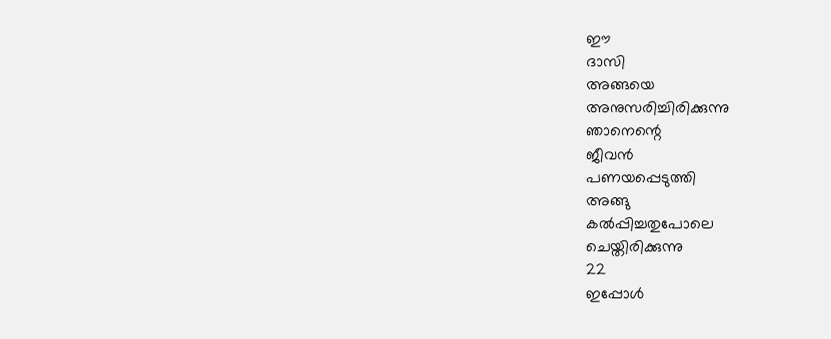ഈ
ദാസി
അങ്ങയെ
അനുസരിച്ചിരിക്കുന്നു
ഞാനെന്റെ
ജീവൻ
പണയപ്പെടുത്തി
അങ്ങു
കൽപ്പിച്ചതുപോലെ
ചെയ്തിരിക്കുന്നു
22
ഇപ്പോൾ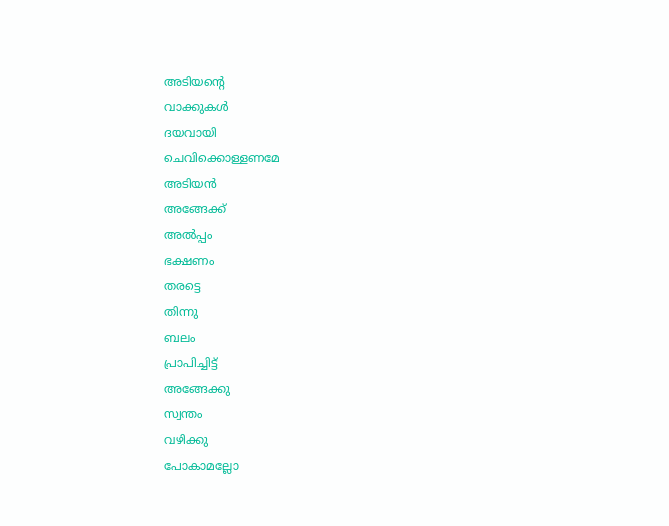അടിയന്റെ
വാക്കുകൾ
ദയവായി
ചെവിക്കൊള്ളണമേ
അടിയൻ
അങ്ങേക്ക്
അൽപ്പം
ഭക്ഷണം
തരട്ടെ
തിന്നു
ബലം
പ്രാപിച്ചിട്ട്
അങ്ങേക്കു
സ്വന്തം
വഴിക്കു
പോകാമല്ലോ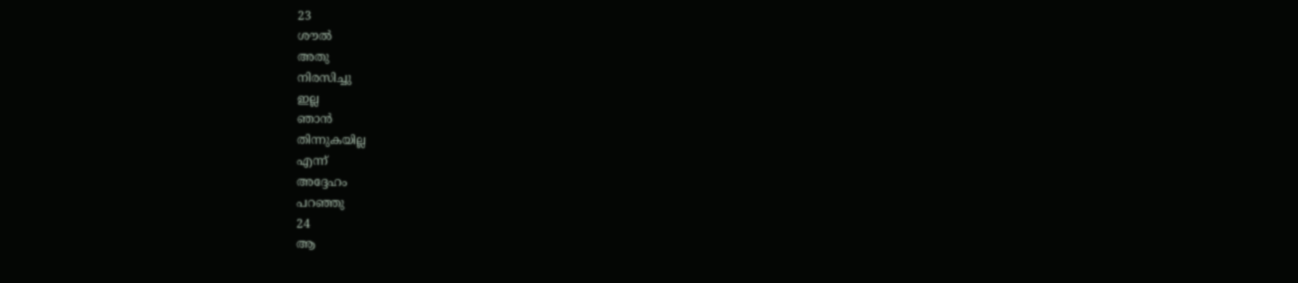23
ശൗൽ
അതു
നിരസിച്ചു
ഇല്ല
ഞാൻ
തിന്നുകയില്ല
എന്ന്
അദ്ദേഹം
പറഞ്ഞു
24
ആ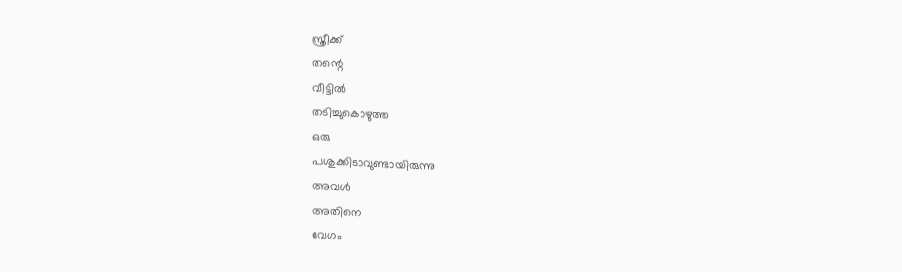സ്ത്രീക്ക്
തന്റെ
വീട്ടിൽ
തടിച്ചുകൊഴുത്ത
ഒരു
പശുക്കിടാവുണ്ടായിരുന്നു
അവൾ
അതിനെ
വേഗം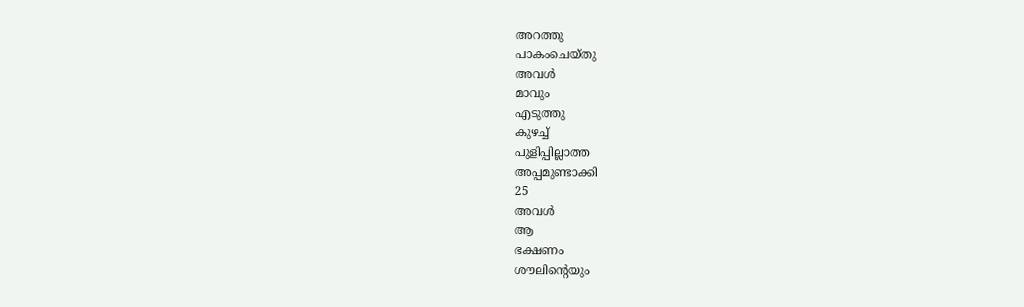അറത്തു
പാകംചെയ്തു
അവൾ
മാവും
എടുത്തു
കുഴച്ച്
പുളിപ്പില്ലാത്ത
അപ്പമുണ്ടാക്കി
25
അവൾ
ആ
ഭക്ഷണം
ശൗലിന്റെയും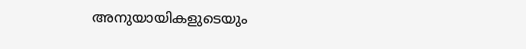അനുയായികളുടെയും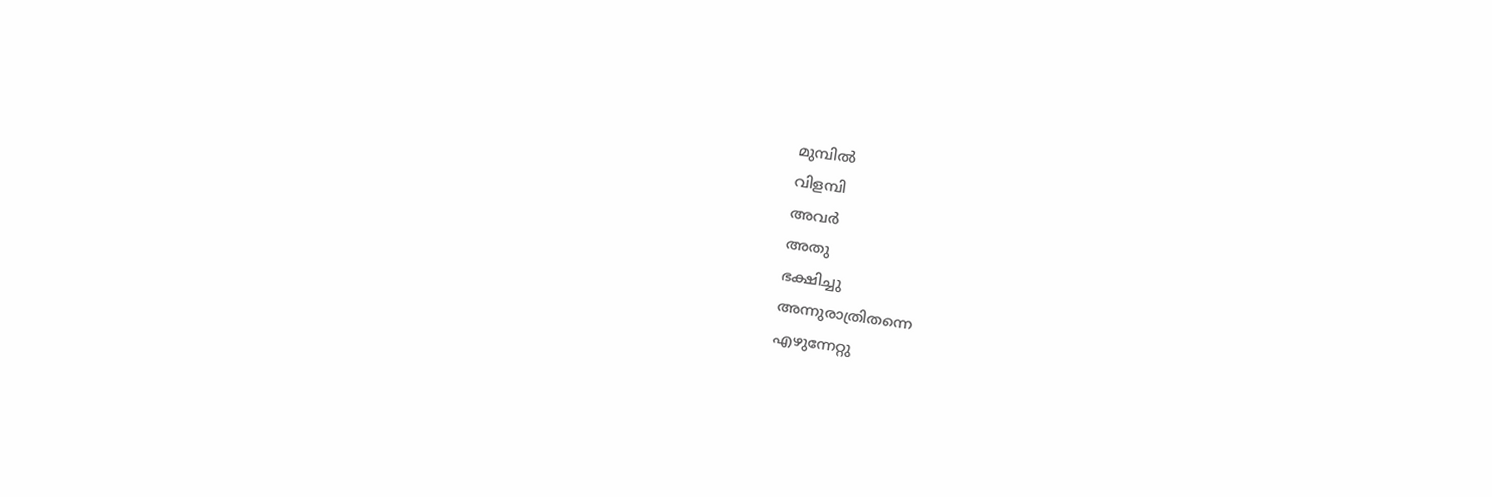മുമ്പിൽ
വിളമ്പി
അവർ
അതു
ഭക്ഷിച്ചു
അന്നുരാത്രിതന്നെ
എഴുന്നേറ്റു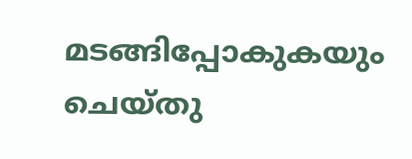മടങ്ങിപ്പോകുകയും
ചെയ്തു